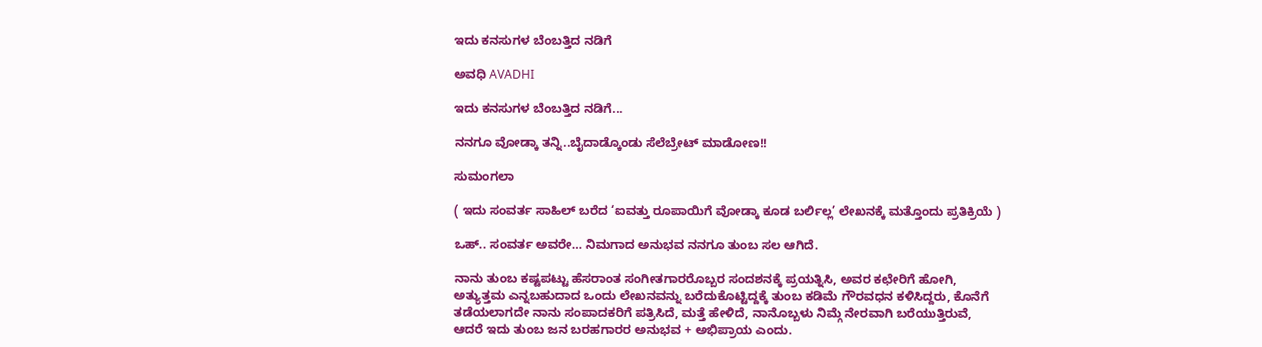ಇದು ಕನಸುಗಳ ಬೆಂಬತ್ತಿದ ನಡಿಗೆ‍

ಅವಧಿ AVADHI

ಇದು ಕನಸುಗಳ ಬೆಂಬತ್ತಿದ ನಡಿಗೆ...

ನನಗೂ ವೋಡ್ಕಾ ತನ್ನಿ..ಬೈದಾಡ್ಕೊಂಡು ಸೆಲೆಬ್ರೇಟ್ ಮಾಡೋಣ!!

ಸುಮಂಗಲಾ

( ಇದು ಸಂವರ್ತ ಸಾಹಿಲ್ ಬರೆದ ‘ಐವತ್ತು ರೂಪಾಯಿಗೆ ವೋಡ್ಕಾ ಕೂಡ ಬರ್ಲಿಲ್ಲ’ ಲೇಖನಕ್ಕೆ ಮತ್ತೊಂದು ಪ್ರತಿಕ್ರಿಯೆ )

ಒಹ್.. ಸಂವರ್ತ ಅವರೇ… ನಿಮಗಾದ ಅನುಭವ ನನಗೂ ತುಂಬ ಸಲ ಆಗಿದೆ.

ನಾನು ತುಂಬ ಕಷ್ಟಪಟ್ಟು ಹೆಸರಾಂತ ಸಂಗೀತಗಾರರೊಬ್ಬರ ಸಂದಶನಕ್ಕೆ ಪ್ರಯತ್ನಿಸಿ, ಅವರ ಕಛೇರಿಗೆ ಹೋಗಿ, ಅತ್ಯುತ್ತಮ ಎನ್ನಬಹುದಾದ ಒಂದು ಲೇಖನವನ್ನು ಬರೆದುಕೊಟ್ಟಿದ್ದಕ್ಕೆ ತುಂಬ ಕಡಿಮೆ ಗೌರವಧನ ಕಳಿಸಿದ್ದರು, ಕೊನೆಗೆ ತಡೆಯಲಾಗದೇ ನಾನು ಸಂಪಾದಕರಿಗೆ ಪತ್ರಿಸಿದೆ, ಮತ್ತೆ ಹೇಳಿದೆ, ನಾನೊಬ್ಬಳು ನಿಮ್ಗೆ ನೇರವಾಗಿ ಬರೆಯುತ್ತಿರುವೆ, ಆದರೆ ಇದು ತುಂಬ ಜನ ಬರಹಗಾರರ ಅನುಭವ + ಅಭಿಪ್ರಾಯ ಎಂದು.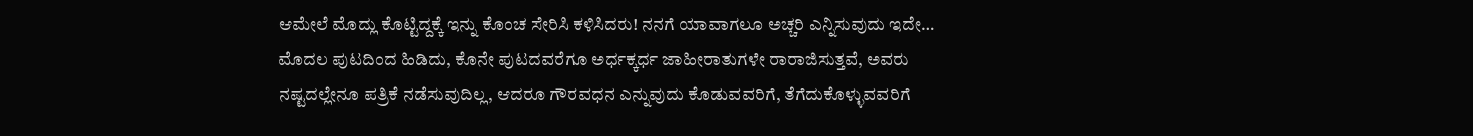ಆಮೇಲೆ ಮೊದ್ಲು ಕೊಟ್ಟಿದ್ದಕ್ಕೆ ಇನ್ನು ಕೊಂಚ ಸೇರಿಸಿ ಕಳಿಸಿದರು! ನನಗೆ ಯಾವಾಗಲೂ ಅಚ್ಚರಿ ಎನ್ನಿಸುವುದು ಇದೇ… ಮೊದಲ ಪುಟದಿಂದ ಹಿಡಿದು, ಕೊನೇ ಪುಟದವರೆಗೂ ಅರ್ಧಕ್ಕರ್ಧ ಜಾಹೀರಾತುಗಳೇ ರಾರಾಜಿಸುತ್ತವೆ, ಅವರು ನಷ್ಟದಲ್ಲೇನೂ ಪತ್ರಿಕೆ ನಡೆಸುವುದಿಲ್ಲ, ಆದರೂ ಗೌರವಧನ ಎನ್ನುವುದು ಕೊಡುವವರಿಗೆ, ತೆಗೆದುಕೊಳ್ಳುವವರಿಗೆ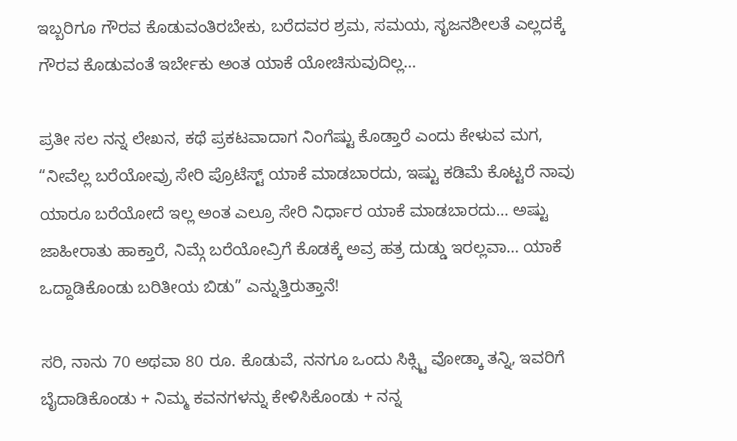ಇಬ್ಬರಿಗೂ ಗೌರವ ಕೊಡುವಂತಿರಬೇಕು, ಬರೆದವರ ಶ್ರಮ, ಸಮಯ, ಸೃಜನಶೀಲತೆ ಎಲ್ಲದಕ್ಕೆ ಗೌರವ ಕೊಡುವಂತೆ ಇರ್ಬೇಕು ಅಂತ ಯಾಕೆ ಯೋಚಿಸುವುದಿಲ್ಲ…

ಪ್ರತೀ ಸಲ ನನ್ನ ಲೇಖನ, ಕಥೆ ಪ್ರಕಟವಾದಾಗ ನಿಂಗೆಷ್ಟು ಕೊಡ್ತಾರೆ ಎಂದು ಕೇಳುವ ಮಗ, “ನೀವೆಲ್ಲ ಬರೆಯೋವ್ರು ಸೇರಿ ಪ್ರೊಟೆಸ್ಟ್ ಯಾಕೆ ಮಾಡಬಾರದು, ಇಷ್ಟು ಕಡಿಮೆ ಕೊಟ್ಟರೆ ನಾವು ಯಾರೂ ಬರೆಯೋದೆ ಇಲ್ಲ ಅಂತ ಎಲ್ರೂ ಸೇರಿ ನಿರ್ಧಾರ ಯಾಕೆ ಮಾಡಬಾರದು… ಅಷ್ಟು ಜಾಹೀರಾತು ಹಾಕ್ತಾರೆ, ನಿಮ್ಗೆ ಬರೆಯೋವ್ರಿಗೆ ಕೊಡಕ್ಕೆ ಅವ್ರ ಹತ್ರ ದುಡ್ಡು ಇರಲ್ಲವಾ… ಯಾಕೆ ಒದ್ದಾಡಿಕೊಂಡು ಬರಿತೀಯ ಬಿಡು” ಎನ್ನುತ್ತಿರುತ್ತಾನೆ!

ಸರಿ, ನಾನು 70 ಅಥವಾ 80 ರೂ. ಕೊಡುವೆ, ನನಗೂ ಒಂದು ಸಿಕ್ಸ್ಟಿ ವೋಡ್ಕಾ ತನ್ನಿ, ಇವರಿಗೆ ಬೈದಾಡಿಕೊಂಡು + ನಿಮ್ಮ ಕವನಗಳನ್ನು ಕೇಳಿಸಿಕೊಂಡು + ನನ್ನ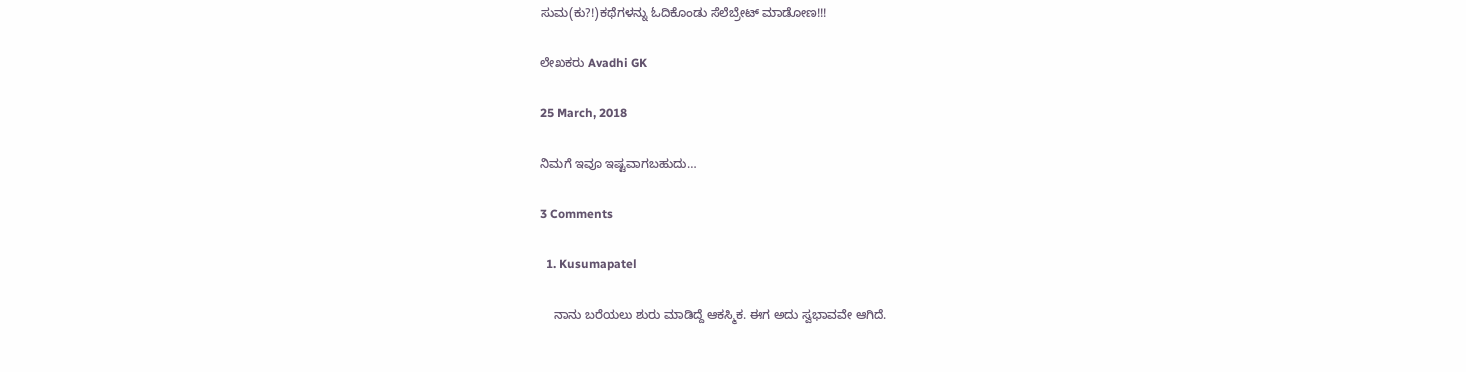ಸುಮ(ಕು?!)ಕಥೆಗಳನ್ನು ಓದಿಕೊಂಡು ಸೆಲೆಬ್ರೇಟ್ ಮಾಡೋಣ!!!

ಲೇಖಕರು Avadhi GK

25 March, 2018

ನಿಮಗೆ ಇವೂ ಇಷ್ಟವಾಗಬಹುದು…

3 Comments

  1. Kusumapatel

    ನಾನು ಬರೆಯಲು ಶುರು ಮಾಡಿದ್ದೆ ಆಕಸ್ಮಿಕ. ಈಗ ಅದು ಸ್ವಭಾವವೇ ಆಗಿದೆ.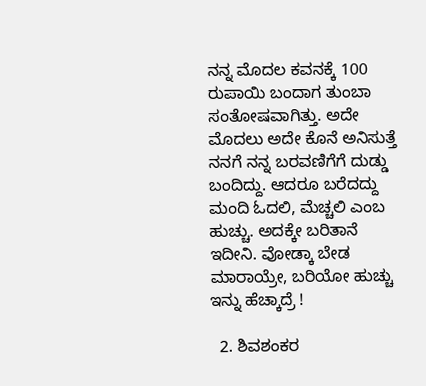ನನ್ನ ಮೊದಲ ಕವನಕ್ಕೆ 100 ರುಪಾಯಿ ಬಂದಾಗ ತುಂಬಾ ಸಂತೋಷವಾಗಿತ್ತು. ಅದೇ ಮೊದಲು ಅದೇ ಕೊನೆ ಅನಿಸುತ್ತೆ ನನಗೆ ನನ್ನ ಬರವಣಿಗೆಗೆ ದುಡ್ಡು ಬಂದಿದ್ದು. ಆದರೂ ಬರೆದದ್ದು ಮಂದಿ ಓದಲಿ, ಮೆಚ್ಚಲಿ ಎಂಬ ಹುಚ್ಚು. ಅದಕ್ಕೇ ಬರಿತಾನೆ ಇದೀನಿ. ವೋಡ್ಕಾ ಬೇಡ ಮಾರಾಯ್ರೇ, ಬರಿಯೋ ಹುಚ್ಚು ಇನ್ನು ಹೆಚ್ಕಾದ್ರೆ !

  2. ಶಿವಶಂಕರ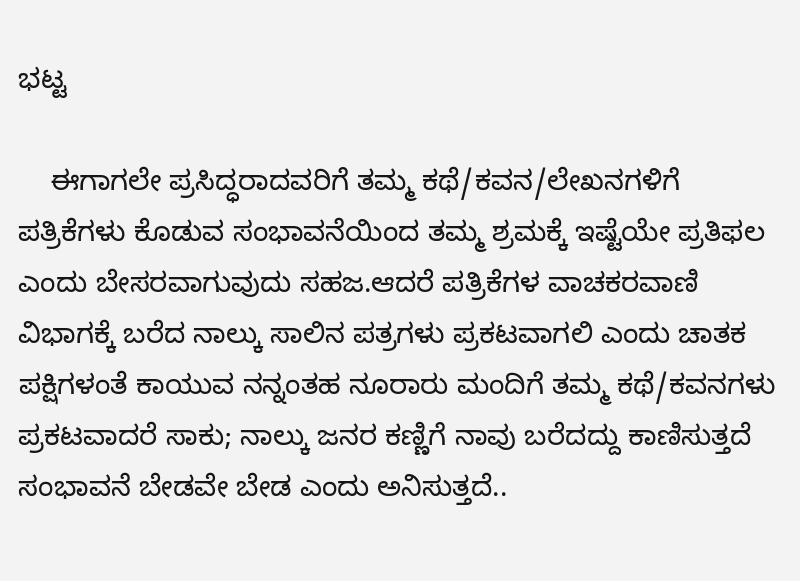ಭಟ್ಟ

    ಈಗಾಗಲೇ ಪ್ರಸಿದ್ಧರಾದವರಿಗೆ ತಮ್ಮ ಕಥೆ/ಕವನ/ಲೇಖನಗಳಿಗೆ ಪತ್ರಿಕೆಗಳು ಕೊಡುವ ಸಂಭಾವನೆಯಿಂದ ತಮ್ಮ ಶ್ರಮಕ್ಕೆ ಇಷ್ಟೆಯೇ ಪ್ರತಿಫಲ ಎಂದು ಬೇಸರವಾಗುವುದು ಸಹಜ.ಆದರೆ ಪತ್ರಿಕೆಗಳ ವಾಚಕರವಾಣಿ ವಿಭಾಗಕ್ಕೆ ಬರೆದ ನಾಲ್ಕು ಸಾಲಿನ ಪತ್ರಗಳು ಪ್ರಕಟವಾಗಲಿ ಎಂದು ಚಾತಕ ಪಕ್ಷಿಗಳಂತೆ ಕಾಯುವ ನನ್ನಂತಹ ನೂರಾರು ಮಂದಿಗೆ ತಮ್ಮ ಕಥೆ/ಕವನಗಳು ಪ್ರಕಟವಾದರೆ ಸಾಕು; ನಾಲ್ಕು ಜನರ ಕಣ್ಣಿಗೆ ನಾವು ಬರೆದದ್ದು ಕಾಣಿಸುತ್ತದೆ ಸಂಭಾವನೆ ಬೇಡವೇ ಬೇಡ ಎಂದು ಅನಿಸುತ್ತದೆ..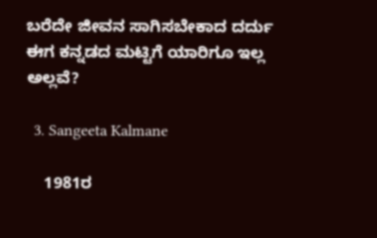ಬರೆದೇ ಜೀವನ ಸಾಗಿಸಬೇಕಾದ ದರ್ದು ಈಗ ಕನ್ನಡದ ಮಟ್ಟಿಗೆ ಯಾರಿಗೂ ಇಲ್ಲ ಅಲ್ಲವೆ?

  3. Sangeeta Kalmane

    1981ರ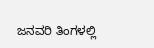ಜನವರಿ ತಿಂಗಳಲ್ಲಿ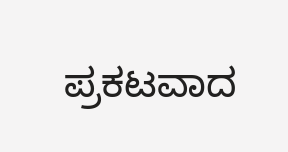ಪ್ರಕಟವಾದ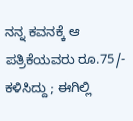ನನ್ನ ಕವನಕ್ಕೆ ಆ ಪತ್ರಿಕೆಯವರು ರೂ.75/- ಕಳಿಸಿದ್ದು ; ಈಗಿಲ್ಲಿ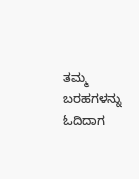ತಮ್ಮ ಬರಹಗಳನ್ನು ಓದಿದಾಗ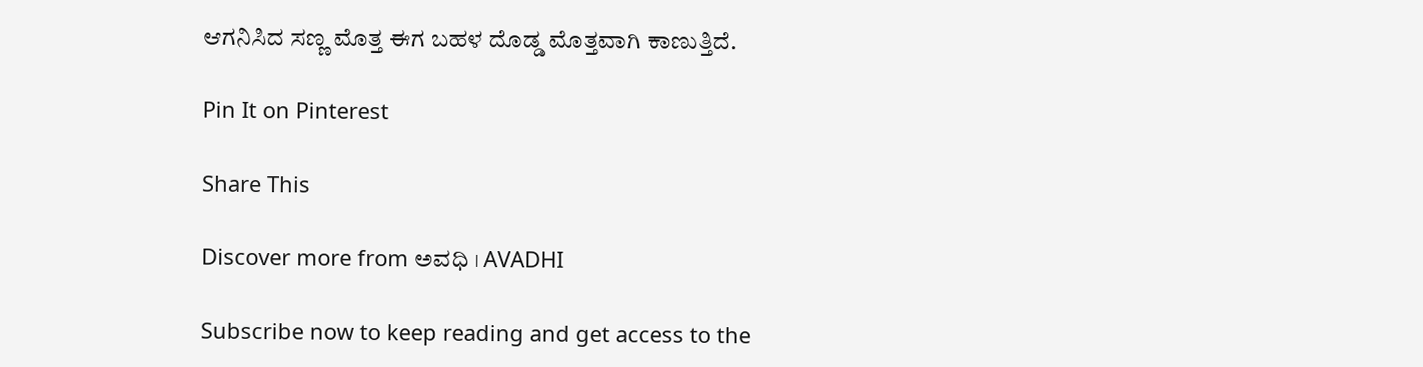ಆಗನಿಸಿದ ಸಣ್ಣ ಮೊತ್ತ ಈಗ ಬಹಳ ದೊಡ್ಡ ಮೊತ್ತವಾಗಿ ಕಾಣುತ್ತಿದೆ.

Pin It on Pinterest

Share This

Discover more from ಅವಧಿ । AVADHI

Subscribe now to keep reading and get access to the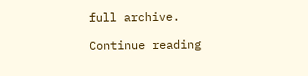full archive.

Continue reading